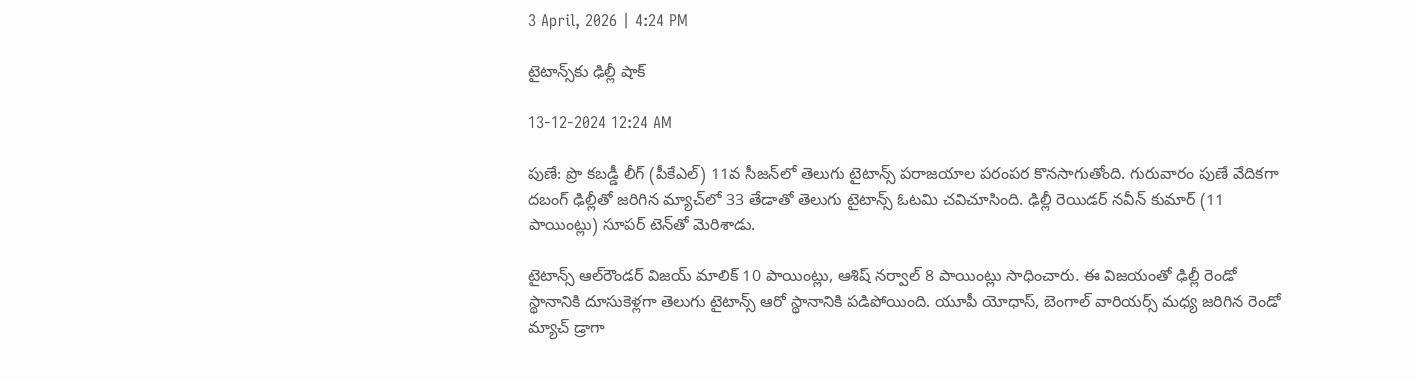3 April, 2026 | 4:24 PM

టైటాన్స్‌కు ఢిల్లీ షాక్

13-12-2024 12:24 AM

పుణే: ప్రొ కబడ్డీ లీగ్ (పీకేఎల్) 11వ సీజన్‌లో తెలుగు టైటాన్స్ పరాజయాల పరంపర కొనసాగుతోంది. గురువారం పుణే వేదికగా దబంగ్ ఢిల్లీతో జరిగిన మ్యాచ్‌లో 33 తేడాతో తెలుగు టైటాన్స్ ఓటమి చవిచూసింది. ఢిల్లీ రెయిడర్ నవీన్ కుమార్ (11 పాయింట్లు) సూపర్ టెన్‌తో మెరిశాడు.

టైటాన్స్ ఆల్‌రౌండర్ విజయ్ మాలిక్ 10 పాయింట్లు, ఆశిష్ నర్వాల్ 8 పాయింట్లు సాధించారు. ఈ విజయంతో ఢిల్లీ రెండో స్థానానికి దూసుకెళ్లగా తెలుగు టైటాన్స్ ఆరో స్థానానికి పడిపోయింది. యూపీ యోధాస్, బెంగాల్ వారియర్స్ మధ్య జరిగిన రెండో మ్యాచ్ డ్రాగా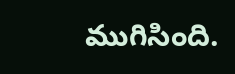ముగిసింది.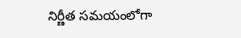నిర్ణీత సమయంలోగా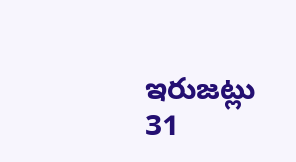ఇరుజట్లు 31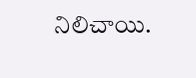నిలిచాయి.